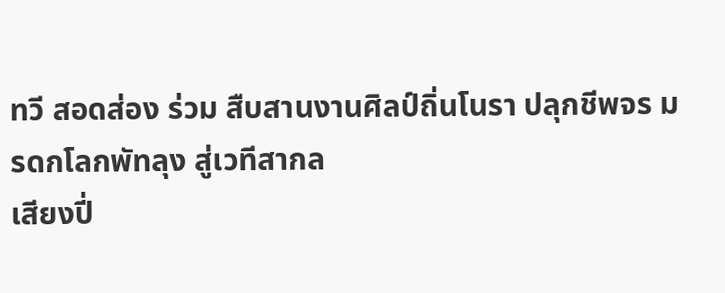ทวี สอดส่อง ร่วม สืบสานงานศิลป์ถิ่นโนรา ปลุกชีพจร มรดกโลกพัทลุง สู่เวทีสากล
เสียงปี่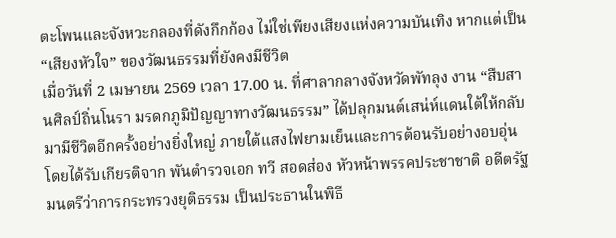ตะโพนและจังหวะกลองที่ดังกึกก้อง ไม่ใช่เพียงเสียงแห่งความบันเทิง หากแต่เป็น “เสียงหัวใจ” ของวัฒนธรรมที่ยังคงมีชีวิต
เมื่อวันที่ 2 เมษายน 2569 เวลา 17.00 น. ที่ศาลากลางจังหวัดพัทลุง งาน “สืบสานศิลป์ถิ่นโนรา มรดกภูมิปัญญาทางวัฒนธรรม” ได้ปลุกมนต์เสน่ห์แดนใต้ให้กลับมามีชีวิตอีกครั้งอย่างยิ่งใหญ่ ภายใต้แสงไฟยามเย็นและการต้อนรับอย่างอบอุ่น โดยได้รับเกียรติจาก พันตำรวจเอก ทวี สอดส่อง หัวหน้าพรรคประชาชาติ อดีตรัฐมนตรีว่าการกระทรวงยุติธรรม เป็นประธานในพิธี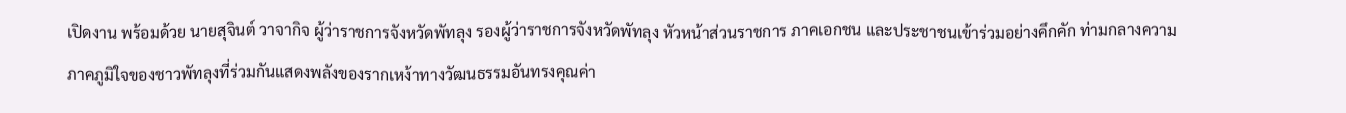เปิดงาน พร้อมด้วย นายสุจินต์ วาจากิจ ผู้ว่าราชการจังหวัดพัทลุง รองผู้ว่าราชการจังหวัดพัทลุง หัวหน้าส่วนราชการ ภาคเอกชน และประชาชนเข้าร่วมอย่างคึกคัก ท่ามกลางความภาคภูมิใจของชาวพัทลุงที่ร่วมกันแสดงพลังของรากเหง้าทางวัฒนธรรมอันทรงคุณค่า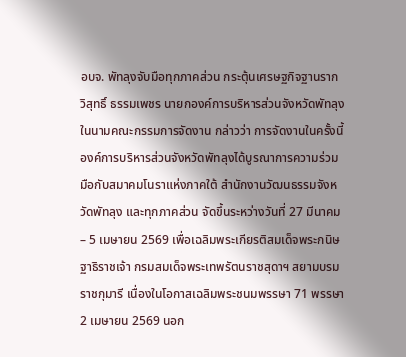อบจ. พัทลุงจับมือทุกภาคส่วน กระตุ้นเศรษฐกิจฐานราก
วิสุทธิ์ ธรรมเพชร นายกองค์การบริหารส่วนจังหวัดพัทลุง ในนามคณะกรรมการจัดงาน กล่าวว่า การจัดงานในครั้งนี้ องค์การบริหารส่วนจังหวัดพัทลุงได้บูรณาการความร่วมมือกับสมาคมโนราแห่งภาคใต้ สำนักงานวัฒนธรรมจังหวัดพัทลุง และทุกภาคส่วน จัดขึ้นระหว่างวันที่ 27 มีนาคม – 5 เมษายน 2569 เพื่อเฉลิมพระเกียรติสมเด็จพระกนิษฐาธิราชเจ้า กรมสมเด็จพระเทพรัตนราชสุดาฯ สยามบรมราชกุมารี เนื่องในโอกาสเฉลิมพระชนมพรรษา 71 พรรษา 2 เมษายน 2569 นอก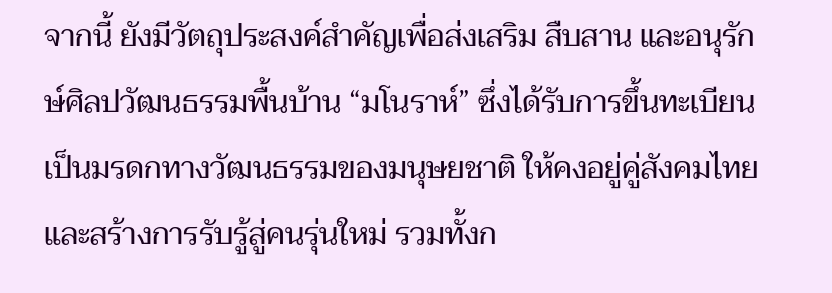จากนี้ ยังมีวัตถุประสงค์สำคัญเพื่อส่งเสริม สืบสาน และอนุรักษ์ศิลปวัฒนธรรมพื้นบ้าน “มโนราห์” ซึ่งได้รับการขึ้นทะเบียนเป็นมรดกทางวัฒนธรรมของมนุษยชาติ ให้คงอยู่คู่สังคมไทย และสร้างการรับรู้สู่คนรุ่นใหม่ รวมทั้งก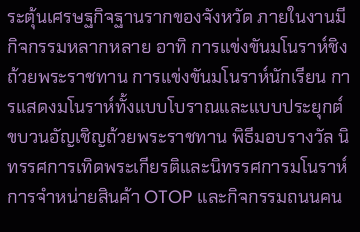ระตุ้นเศรษฐกิจฐานรากของจังหวัด ภายในงานมีกิจกรรมหลากหลาย อาทิ การแข่งขันมโนราห์ชิงถ้วยพระราชทาน การแข่งขันมโนราห์นักเรียน การแสดงมโนราห์ทั้งแบบโบราณและแบบประยุกต์ ขบวนอัญเชิญถ้วยพระราชทาน พิธีมอบรางวัล นิทรรศการเทิดพระเกียรติและนิทรรศการมโนราห์ การจำหน่ายสินค้า OTOP และกิจกรรมถนนคน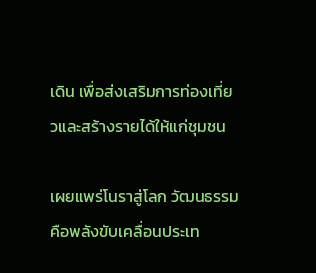เดิน เพื่อส่งเสริมการท่องเที่ยวและสร้างรายได้ให้แก่ชุมชน

เผยแพร่โนราสู่โลก วัฒนธรรม คือพลังขับเคลื่อนประเท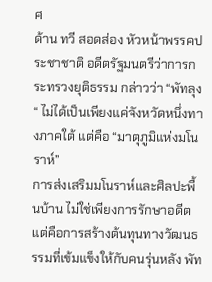ศ
ด้าน ทวี สอดส่อง หัวหน้าพรรคประชาชาติ อดีตรัฐมนตรีว่าการกระทรวงยุติธรรม กล่าวว่า “พัทลุง“ ไม่ได้เป็นเพียงแค่จังหวัดหนึ่งทางภาคใต้ แต่คือ “มาตุภูมิแห่งมโนราห์”
การส่งเสริมมโนราห์และศิลปะพื้นบ้าน ไม่ใช่เพียงการรักษาอดีต แต่คือการสร้างต้นทุนทางวัฒนธรรมที่เข้มแข็งให้กับคนรุ่นหลัง พัท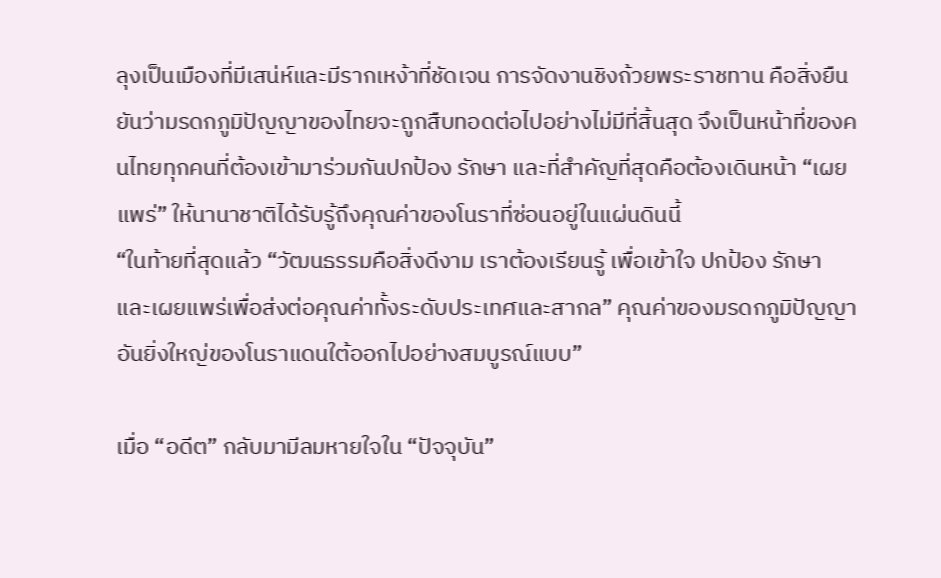ลุงเป็นเมืองที่มีเสน่ห์และมีรากเหง้าที่ชัดเจน การจัดงานชิงถ้วยพระราชทาน คือสิ่งยืนยันว่ามรดกภูมิปัญญาของไทยจะถูกสืบทอดต่อไปอย่างไม่มีที่สิ้นสุด จึงเป็นหน้าที่ของคนไทยทุกคนที่ต้องเข้ามาร่วมกันปกป้อง รักษา และที่สำคัญที่สุดคือต้องเดินหน้า “เผยแพร่” ให้นานาชาติได้รับรู้ถึงคุณค่าของโนราที่ซ่อนอยู่ในแผ่นดินนี้
“ในท้ายที่สุดแล้ว “วัฒนธรรมคือสิ่งดีงาม เราต้องเรียนรู้ เพื่อเข้าใจ ปกป้อง รักษา และเผยแพร่เพื่อส่งต่อคุณค่าทั้งระดับประเทศและสากล” คุณค่าของมรดกภูมิปัญญาอันยิ่งใหญ่ของโนราแดนใต้ออกไปอย่างสมบูรณ์แบบ”

เมื่อ “อดีต” กลับมามีลมหายใจใน “ปัจจุบัน”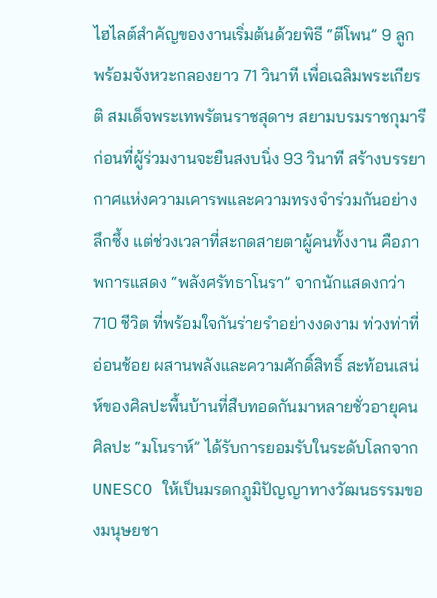ไฮไลต์สำคัญของงานเริ่มต้นด้วยพิธี “ตีโพน” 9 ลูก พร้อมจังหวะกลองยาว 71 วินาที เพื่อเฉลิมพระเกียรติ สมเด็จพระเทพรัตนราชสุดาฯ สยามบรมราชกุมารี ก่อนที่ผู้ร่วมงานจะยืนสงบนิ่ง 93 วินาที สร้างบรรยากาศแห่งความเคารพและความทรงจำร่วมกันอย่างลึกซึ้ง แต่ช่วงเวลาที่สะกดสายตาผู้คนทั้งงาน คือภาพการแสดง “พลังศรัทธาโนรา” จากนักแสดงกว่า 710 ชีวิต ที่พร้อมใจกันร่ายรำอย่างงดงาม ท่วงท่าที่อ่อนช้อย ผสานพลังและความศักดิ์สิทธิ์ สะท้อนเสน่ห์ของศิลปะพื้นบ้านที่สืบทอดกันมาหลายชั่วอายุคน ศิลปะ “มโนราห์” ได้รับการยอมรับในระดับโลกจาก UNESCO ให้เป็นมรดกภูมิปัญญาทางวัฒนธรรมของมนุษยชา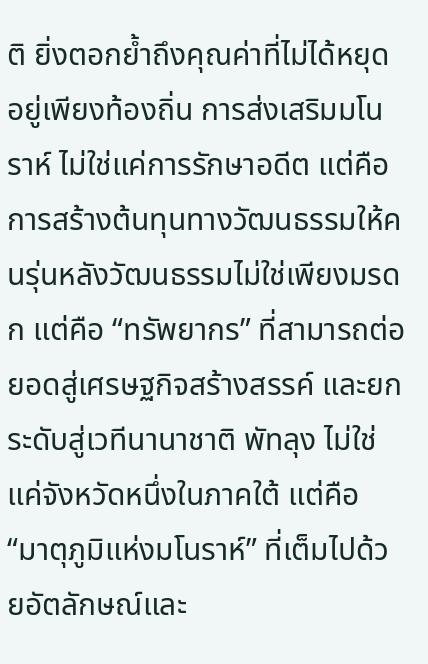ติ ยิ่งตอกย้ำถึงคุณค่าที่ไม่ได้หยุดอยู่เพียงท้องถิ่น การส่งเสริมมโนราห์ ไม่ใช่แค่การรักษาอดีต แต่คือการสร้างต้นทุนทางวัฒนธรรมให้คนรุ่นหลังวัฒนธรรมไม่ใช่เพียงมรดก แต่คือ “ทรัพยากร” ที่สามารถต่อยอดสู่เศรษฐกิจสร้างสรรค์ และยกระดับสู่เวทีนานาชาติ พัทลุง ไม่ใช่แค่จังหวัดหนึ่งในภาคใต้ แต่คือ “มาตุภูมิแห่งมโนราห์” ที่เต็มไปด้วยอัตลักษณ์และ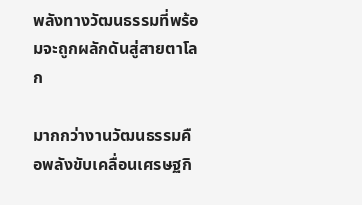พลังทางวัฒนธรรมที่พร้อมจะถูกผลักดันสู่สายตาโลก

มากกว่างานวัฒนธรรมคือพลังขับเคลื่อนเศรษฐกิ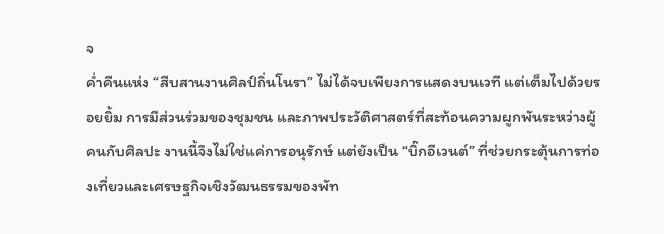จ
ค่ำคืนแห่ง “สืบสานงานศิลป์ถิ่นโนรา” ไม่ได้จบเพียงการแสดงบนเวที แต่เต็มไปด้วยรอยยิ้ม การมีส่วนร่วมของชุมชน และภาพประวัติศาสตร์ที่สะท้อนความผูกพันระหว่างผู้คนกับศิลปะ งานนี้จึงไม่ใช่แค่การอนุรักษ์ แต่ยังเป็น “บิ๊กอีเวนต์” ที่ช่วยกระตุ้นการท่องเที่ยวและเศรษฐกิจเชิงวัฒนธรรมของพัท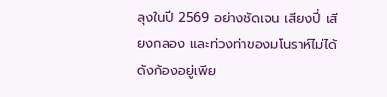ลุงในปี 2569 อย่างชัดเจน เสียงปี่ เสียงกลอง และท่วงท่าของมโนราห์ไม่ได้ดังก้องอยู่เพีย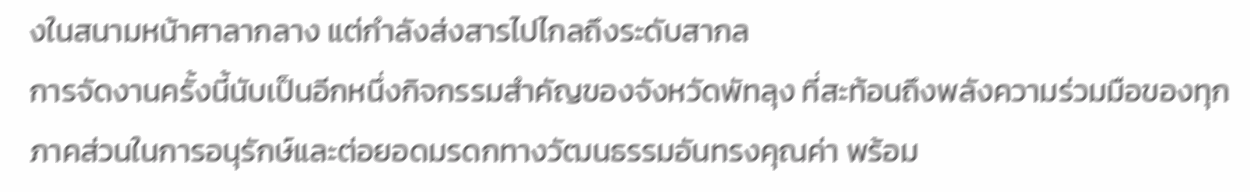งในสนามหน้าศาลากลาง แต่กำลังส่งสารไปไกลถึงระดับสากล
การจัดงานครั้งนี้นับเป็นอีกหนึ่งกิจกรรมสำคัญของจังหวัดพัทลุง ที่สะท้อนถึงพลังความร่วมมือของทุกภาคส่วนในการอนุรักษ์และต่อยอดมรดกทางวัฒนธรรมอันทรงคุณค่า พร้อม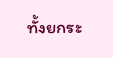ทั้งยกระ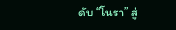ดับ “โนรา” สู่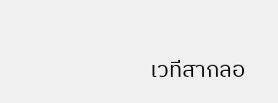เวทีสากลอ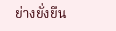ย่างยั่งยืน